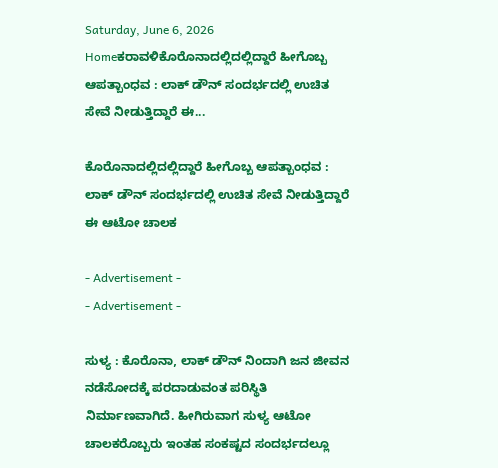Saturday, June 6, 2026
Homeಕರಾವಳಿಕೊರೊನಾದಲ್ಲಿದಲ್ಲಿದ್ದಾರೆ ಹೀಗೊಬ್ಬ ಆಪತ್ಬಾಂಧವ : ಲಾಕ್ ಡೌನ್ ಸಂದರ್ಭದಲ್ಲಿ ಉಚಿತ ಸೇವೆ ನೀಡುತ್ತಿದ್ದಾರೆ ಈ...

ಕೊರೊನಾದಲ್ಲಿದಲ್ಲಿದ್ದಾರೆ ಹೀಗೊಬ್ಬ ಆಪತ್ಬಾಂಧವ : ಲಾಕ್ ಡೌನ್ ಸಂದರ್ಭದಲ್ಲಿ ಉಚಿತ ಸೇವೆ ನೀಡುತ್ತಿದ್ದಾರೆ ಈ ಆಟೋ ಚಾಲಕ

- Advertisement -
- Advertisement -

ಸುಳ್ಯ : ಕೊರೊನಾ, ಲಾಕ್ ಡೌನ್ ನಿಂದಾಗಿ ಜನ ಜೀವನ ನಡೆಸೋದಕ್ಕೆ ಪರದಾಡುವಂತ ಪರಿಸ್ಥಿತಿ ನಿರ್ಮಾಣವಾಗಿದೆ. ಹೀಗಿರುವಾಗ ಸುಳ್ಯ ಆಟೋ ಚಾಲಕರೊಬ್ಬರು ಇಂತಹ ಸಂಕಷ್ಟದ ಸಂದರ್ಭದಲ್ಲೂ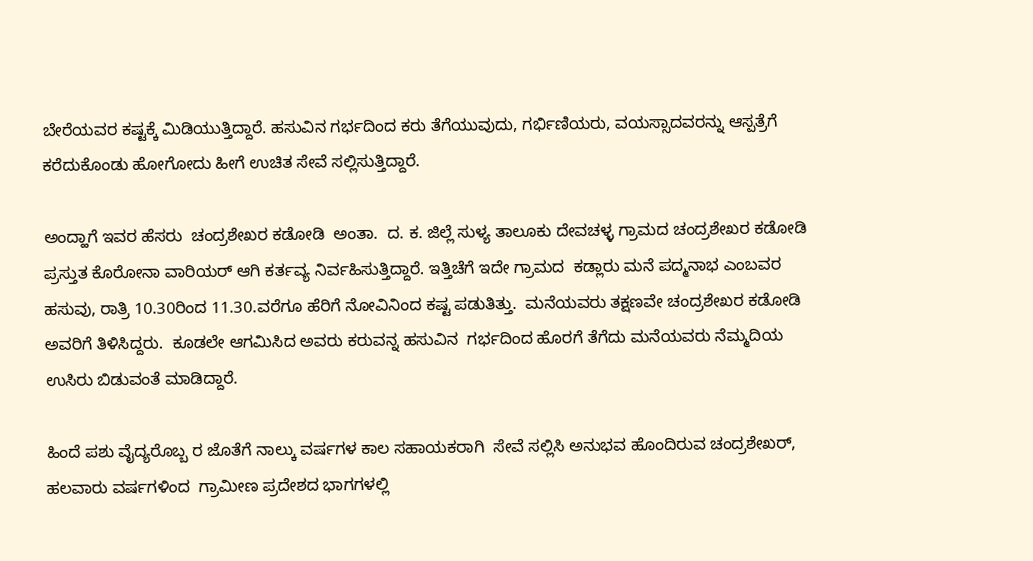ಬೇರೆಯವರ ಕಷ್ಟಕ್ಕೆ ಮಿಡಿಯುತ್ತಿದ್ದಾರೆ. ಹಸುವಿನ ಗರ್ಭದಿಂದ ಕರು ತೆಗೆಯುವುದು, ಗರ್ಭಿಣಿಯರು, ವಯಸ್ಸಾದವರನ್ನು ಆಸ್ಪತ್ರೆಗೆ ಕರೆದುಕೊಂಡು ಹೋಗೋದು ಹೀಗೆ ಉಚಿತ ಸೇವೆ ಸಲ್ಲಿಸುತ್ತಿದ್ದಾರೆ.

ಅಂದ್ಹಾಗೆ ಇವರ ಹೆಸರು  ಚಂದ್ರಶೇಖರ ಕಡೋಡಿ  ಅಂತಾ.  ದ. ಕ. ಜಿಲ್ಲೆ ಸುಳ್ಯ ತಾಲೂಕು ದೇವಚಳ್ಳ ಗ್ರಾಮದ ಚಂದ್ರಶೇಖರ ಕಡೋಡಿ ಪ್ರಸ್ತುತ ಕೊರೋನಾ ವಾರಿಯರ್ ಆಗಿ ಕರ್ತವ್ಯ ನಿರ್ವಹಿಸುತ್ತಿದ್ದಾರೆ. ಇತ್ತಿಚೆಗೆ ಇದೇ ಗ್ರಾಮದ  ಕಡ್ಲಾರು ಮನೆ ಪದ್ಮನಾಭ ಎಂಬವರ ಹಸುವು, ರಾತ್ರಿ 10.30ರಿಂದ 11.30.ವರೆಗೂ ಹೆರಿಗೆ ನೋವಿನಿಂದ ಕಷ್ಟ ಪಡುತಿತ್ತು.  ಮನೆಯವರು ತಕ್ಷಣವೇ ಚಂದ್ರಶೇಖರ ಕಡೋಡಿ ಅವರಿಗೆ ತಿಳಿಸಿದ್ದರು.  ಕೂಡಲೇ ಆಗಮಿಸಿದ ಅವರು ಕರುವನ್ನ ಹಸುವಿನ  ಗರ್ಭದಿಂದ ಹೊರಗೆ ತೆಗೆದು ಮನೆಯವರು ನೆಮ್ಮದಿಯ ಉಸಿರು ಬಿಡುವಂತೆ ಮಾಡಿದ್ದಾರೆ.

ಹಿಂದೆ ಪಶು ವೈದ್ಯರೊಬ್ಬ ರ ಜೊತೆಗೆ ನಾಲ್ಕು ವರ್ಷಗಳ ಕಾಲ ಸಹಾಯಕರಾಗಿ  ಸೇವೆ ಸಲ್ಲಿಸಿ ಅನುಭವ ಹೊಂದಿರುವ ಚಂದ್ರಶೇಖರ್,  ಹಲವಾರು ವರ್ಷಗಳಿಂದ  ಗ್ರಾಮೀಣ ಪ್ರದೇಶದ ಭಾಗಗಳಲ್ಲಿ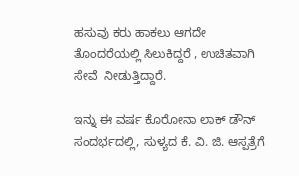ಹಸುವು ಕರು ಹಾಕಲು ಆಗದೇ ತೊಂದರೆಯಲ್ಲಿ ಸಿಲುಕಿದ್ದರೆ , ಉಚಿತವಾಗಿ ಸೇವೆ  ನೀಡುತ್ತಿದ್ದಾರೆ.

ಇನ್ನು ಈ ವರ್ಷ ಕೊರೋನಾ ಲಾಕ್ ಡೌನ್ ಸಂದರ್ಭದಲ್ಲಿ, ಸುಳ್ಯದ ಕೆ. ವಿ. ಜಿ. ಆಸ್ಪತ್ರೆಗೆ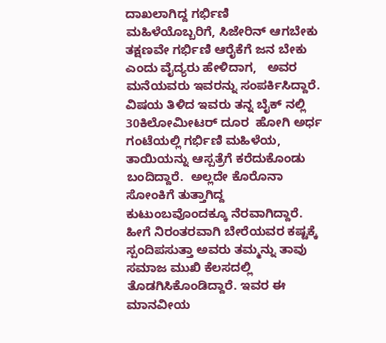ದಾಖಲಾಗಿದ್ದ ಗರ್ಭಿಣಿ  ಮಹಿಳೆಯೊಬ್ಬರಿಗೆ, ಸಿಜೇರಿನ್ ಆಗಬೇಕು ತಕ್ಷಣವೇ ಗರ್ಭಿಣಿ ಆರೈಕೆಗೆ ಜನ ಬೇಕು ಎಂದು ವೈದ್ಯರು ಹೇಳಿದಾಗ,   ಅವರ ಮನೆಯವರು ಇವರನ್ನು ಸಂಪರ್ಕಿಸಿದ್ದಾರೆ.   ವಿಷಯ ತಿಳಿದ ಇವರು ತನ್ನ ಬೈಕ್ ನಲ್ಲಿ 30ಕಿಲೋಮೀಟರ್ ದೂರ  ಹೋಗಿ ಅರ್ಧ ಗಂಟೆಯಲ್ಲಿ ಗರ್ಭಿಣಿ ಮಹಿಳೆಯ,  ತಾಯಿಯನ್ನು ಆಸ್ಪತ್ರೆಗೆ ಕರೆದುಕೊಂಡು ಬಂದಿದ್ದಾರೆ.  ಅಲ್ಲದೇ ಕೊರೊನಾ ಸೋಂಕಿಗೆ ತುತ್ತಾಗಿದ್ದ ಕುಟುಂಬವೊಂದಕ್ಕೂ ನೆರವಾಗಿದ್ದಾರೆ. ಹೀಗೆ ನಿರಂತರವಾಗಿ ಬೇರೆಯವರ ಕಷ್ಟಕ್ಕೆ ಸ್ಪಂದಿಪಸುತ್ತಾ ಅವರು ತಮ್ಮನ್ನು ತಾವು ಸಮಾಜ ಮುಖಿ ಕೆಲಸದಲ್ಲಿ ತೊಡಗಿಸಿಕೊಂಡಿದ್ದಾರೆ. ಇವರ ಈ ಮಾನವೀಯ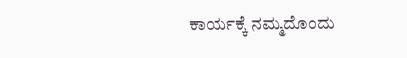ಕಾರ್ಯಕ್ಕೆ ನಮ್ಮದೊಂದು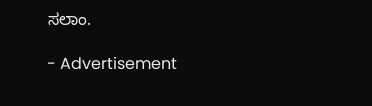ಸಲಾಂ.

- Advertisement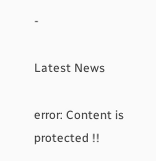-

Latest News

error: Content is protected !!